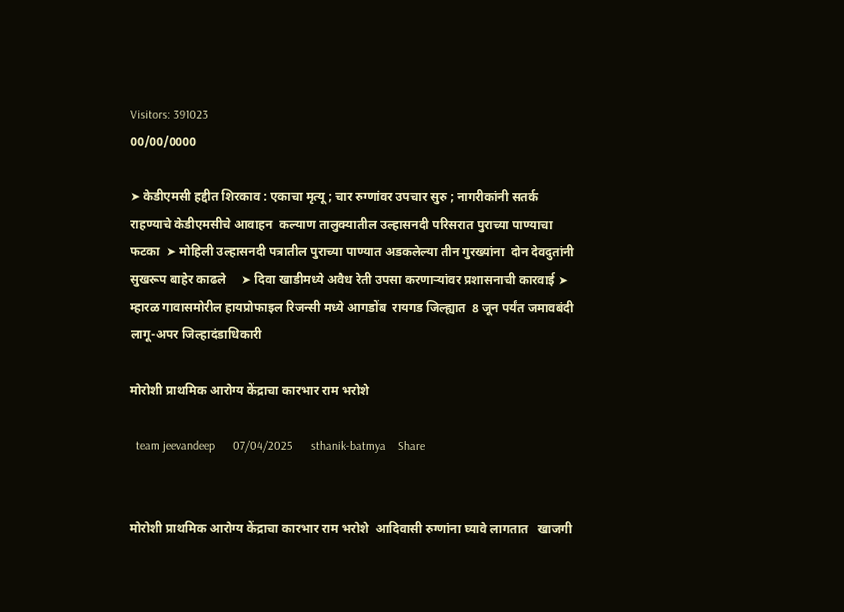Visitors: 391023
00/00/0000

➤ केडीएमसी हद्दीत शिरकाव : एकाचा मृत्यू ; चार रुग्णांवर उपचार सुरु ; नागरीकांनी सतर्क राहण्याचे केडीएमसीचे आवाहन  कल्याण तालुक्यातील उल्हासनदी परिसरात पुराच्या पाण्याचा फटका  ➤ मोहिली उल्हासनदी पत्रातील पुराच्या पाण्यात अडकलेल्या तीन गुरख्यांना  दोन देवदुतांनी सुखरूप बाहेर काढले     ➤ दिवा खाडीमध्ये अवैध रेती उपसा करणाऱ्यांवर प्रशासनाची कारवाई ➤ म्हारळ गावासमोरील हायप्रोफाइल रिजन्सी मध्ये आगडोंब  रायगड जिल्ह्यात  8 जून पर्यंत जमावबंदी लागू-अपर जिल्हादंडाधिकारी

मोरोशी प्राथमिक आरोग्य केंद्राचा कारभार राम भरोशे

  team jeevandeep      07/04/2025      sthanik-batmya    Share


मोरोशी प्राथमिक आरोग्य केंद्राचा कारभार राम भरोशे  आदिवासी रुग्णांना घ्यावे लागतात   खाजगी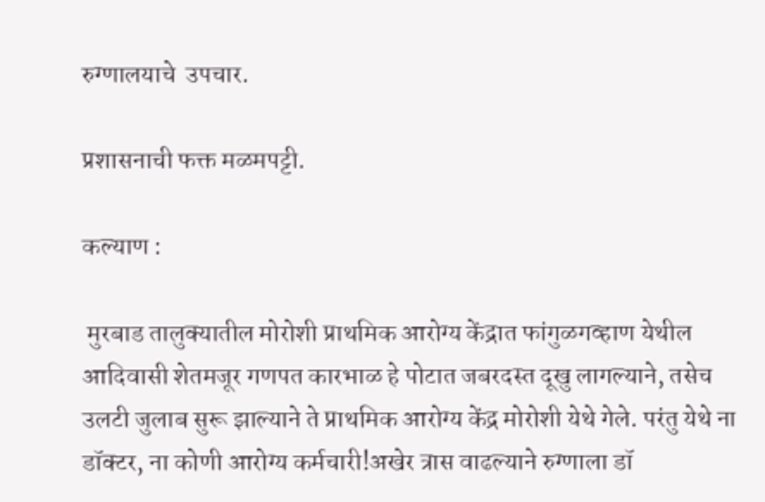रुग्णालयाचे  उपचार.

प्रशासनाची फक्त मळमपट्टी.

कल्याण :

 मुरबाड तालुक्यातील मोरोशी प्राथमिक आरोग्य केंद्रात फांगुळगव्हाण येथील आदिवासी शेतमजूर गणपत कारभाळ हे पोटात जबरदस्त दूखु लागल्याने, तसेच उलटी जुलाब सुरू झाल्याने ते प्राथमिक आरोग्य केंद्र मोरोशी येथे गेले. परंतु येथे ना डॉक्टर, ना कोणी आरोग्य कर्मचारी!अखेर त्रास वाढल्याने रुग्णाला डॉ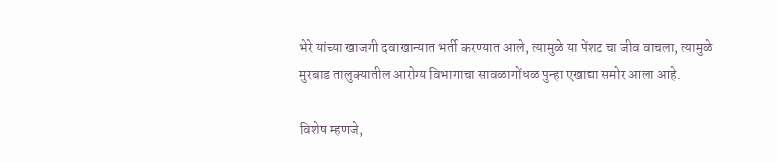भेरे यांच्या खाजगी दवाखान्यात भर्ती करण्यात आले, त्यामुळे या पेंशट चा जीव वाचला, त्यामुळे मुरबाड तालुक्यातील आरोग्य विभागाचा सावळागोंधळ पुन्हा एखाद्या समोर आला आहे.

विशेष म्हणजे,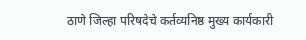ठाणे जिल्हा परिषदेचे कर्तव्यनिष्ठ मुख्य कार्यकारी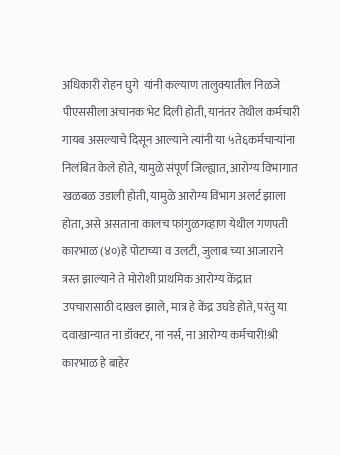अधिकारी रोहन घुगे  यांनी कल्याण तालुक्यातील निळजे पीएससीला अचानक भेट दिली होती, यानंतर तेथील कर्मचारी गायब असल्याचे दिसून आल्याने त्यांनी या ५ते६कर्मचाऱ्यांना निलंबित केले होते, यामुळे संपूर्ण जिल्ह्यात, आरोग्य विभागात खळबळ उडाली होती, यामुळे आरोग्य विभाग अलर्ट झाला होता, असे असताना कालच फांगुळगव्हाण येथील गणपती कारभाळ (४०)हे पोटाच्या व उलटी, जुलाब च्या आजाराने त्रस्त झाल्याने ते मोरोशी प्राथमिक आरोग्य केंद्रात उपचारासाठी दाखल झाले, मात्र हे केंद्र उघडे होते, परंतु या दवाखान्यात ना डॉक्टर, ना नर्स, ना आरोग्य कर्मचारी!श्री कारभाळ हे बाहेर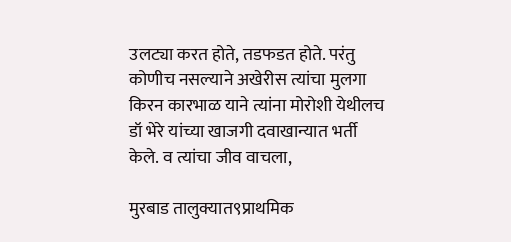उलट्या करत होते, तडफडत होते. परंतु कोणीच नसल्याने अखेरीस त्यांचा मुलगा किरन कारभाळ याने त्यांना मोरोशी येथीलच डॉ भेरे यांच्या खाजगी दवाखान्यात भर्ती केले. व त्यांचा जीव वाचला,

मुरबाड तालुक्यात९प्राथमिक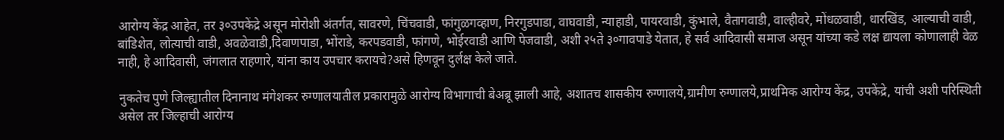आरोग्य केंद्र आहेत, तर ३०उपकेंद्रे असून मोरोशी अंतर्गत, सावरणे, चिंचवाडी, फांगुळगव्हाण, निरगुडपाडा, वाघवाडी, न्याहाडी, पायरवाडी, कुंभाले, वैतागवाडी, वाल्हीवरे, मोंधळवाडी, धारखिंड, आल्याची वाडी, बांडिशेत, लोत्याची वाडी, अवळेवाडी,दिवाणपाडा, भोंराडे, करपडवाडी, फांगणे, भोईरवाडी आणि पेजवाडी, अशी २५ते ३०गावपाडे येतात, हे सर्व आदिवासी समाज असून यांच्या कडे लक्ष द्यायला कोणालाही वेळ नाही, हे आदिवासी, जंगलात राहणारे, यांना काय उपचार करायचे?असे हिणवून दुर्लक्ष केले जाते.

नुकतेच पुणे जिल्ह्यातील दिनानाथ मंगेशकर रुग्णालयातील प्रकारामुळे आरोग्य विभागाची बेअब्रू झाली आहे, अशातच शासकीय रुग्णालये,ग्रामीण रुग्णालये,प्राथमिक आरोग्य केंद्र, उपकेंद्रे, यांची अशी परिस्थिती असेल तर जिल्हाची आरोग्य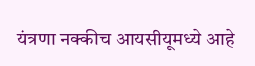यंत्रणा नक्कीच आयसीयूमध्ये आहे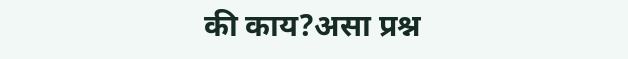की काय?असा प्रश्न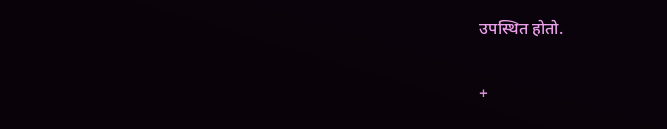उपस्थित होतो.

+